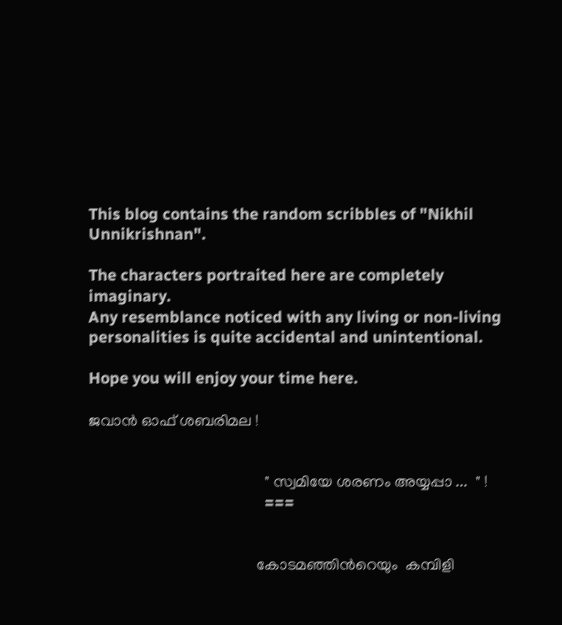This blog contains the random scribbles of "Nikhil Unnikrishnan".

The characters portraited here are completely imaginary.
Any resemblance noticed with any living or non-living
personalities is quite accidental and unintentional.

Hope you will enjoy your time here.

ജവാന്‍ ഓഫ് ശബരിമല !


                                             " സ്വമിയേ ശരണം അയ്യപ്പാ ...  " !
                                            ===


                                           കോടമഞ്ഞിന്‍റെയും  കമ്പിളി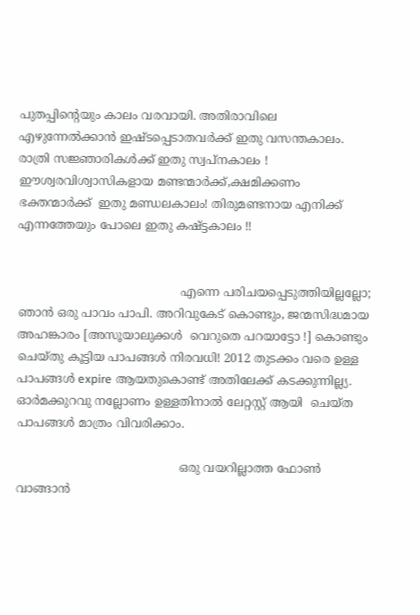പുതപ്പിന്‍റെയും കാലം വരവായി. അതിരാവിലെ എഴുന്നേല്‍ക്കാന്‍ ഇഷ്ടപ്പെടാതവര്‍ക്ക് ഇതു വസന്തകാലം. രാത്രി സജ്ഞാരികള്‍ക്ക് ഇതു സ്വപ്നകാലം ! ഈശ്വരവിശ്വാസികളായ മണ്ടന്മാര്‍ക്ക്,ക്ഷമിക്കണം ഭക്തന്മാര്‍ക്ക്  ഇതു മണ്ഡലകാലം! തിരുമണ്ടനായ എനിക്ക് എന്നത്തേയും പോലെ ഇതു കഷ്ട്ടകാലം !!


                                            എന്നെ പരിചയപ്പെടുത്തിയില്ലല്ലോ; ഞാന്‍ ഒരു പാവം പാപി. അറിവുകേട്‌ കൊണ്ടും, ജന്മസിദ്ധമായ അഹങ്കാരം [അസൂയാലുക്കള്‍  വെറുതെ പറയാട്ടോ !] കൊണ്ടും ചെയ്തു കൂട്ടിയ പാപങ്ങള്‍ നിരവധി! 2012 തുടക്കം വരെ ഉള്ള പാപങ്ങള്‍ expire ആയതുകൊണ്ട് അതിലേക്ക് കടക്കുന്നില്ല്യ. ഓര്‍മക്കുറവു നല്ലോണം ഉള്ളതിനാല്‍ ലേറ്റസ്റ്റ് ആയി  ചെയ്ത പാപങ്ങള്‍ മാത്രം വിവരിക്കാം.

                                            ഒരു വയറില്ലാത്ത ഫോണ്‍ വാങ്ങാന്‍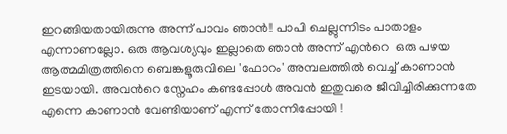ഇറങ്ങിയതായിരുന്നു അന്ന് പാവം ഞാന്‍!! പാപി ചെല്ലുന്നിടം പാതാളം എന്നാണല്ലോ. ഒരു ആവശ്യവും ഇല്ലാതെ ഞാന്‍ അന്ന് എന്‍റെ  ഒരു പഴയ ആത്മമിത്രത്തിനെ ബെങ്കളൂരുവിലെ 'ഫോറം' അമ്പലത്തില്‍ വെച്ച് കാണാന്‍  ഇടയായി. അവന്‍റെ സ്നേഹം കണ്ടപ്പോള്‍ അവന്‍ ഇതുവരെ ജീവിച്ചിരിക്കുന്നതേ എന്നെ കാണാന്‍ വേണ്ടിയാണ് എന്ന് തോന്നിപ്പോയി !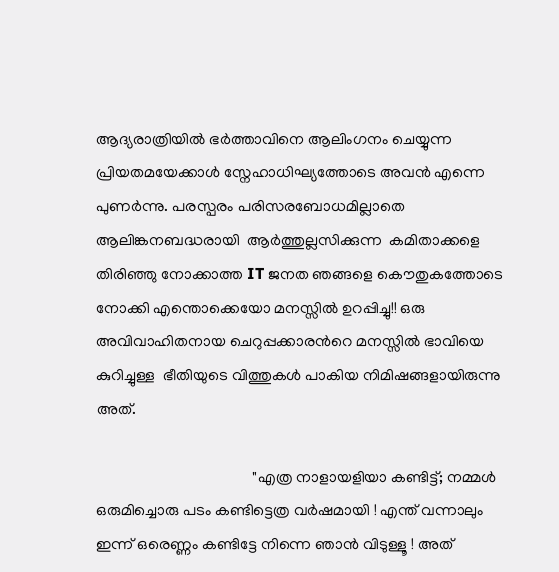ആദ്യരാത്രിയില്‍ ഭര്‍ത്താവിനെ ആലിംഗനം ചെയ്യുന്ന പ്രിയതമയേക്കാള്‍ സ്നേഹാധിഘ്യത്തോടെ അവന്‍ എന്നെ പുണര്‍ന്നു. പരസ്പരം പരിസരബോധമില്ലാതെ ആലിങ്കനബദ്ധരായി  ആര്‍ത്തുല്ലസിക്കുന്ന  കമിതാക്കളെ തിരിഞ്ഞു നോക്കാത്ത IT ജനത ഞങ്ങളെ കൌതുകത്തോടെ നോക്കി എന്തൊക്കെയോ മനസ്സില്‍ ഉറപ്പിച്ചു!! ഒരു അവിവാഹിതനായ ചെറുപ്പക്കാരന്‍റെ മനസ്സില്‍ ഭാവിയെ  കുറിച്ചുള്ള  ഭീതിയുടെ വിത്തുകള്‍ പാകിയ നിമിഷങ്ങളായിരുന്നു  അത്.

                                        "എത്ര നാളായളിയാ കണ്ടിട്ട്; നമ്മള്‍ ഒരുമിച്ചൊരു പടം കണ്ടിട്ടെത്ര വര്‍ഷമായി ! എന്ത് വന്നാലും ഇന്ന് ഒരെണ്ണം കണ്ടിട്ടേ നിന്നെ ഞാന്‍ വിടുള്ളൂ ! അത്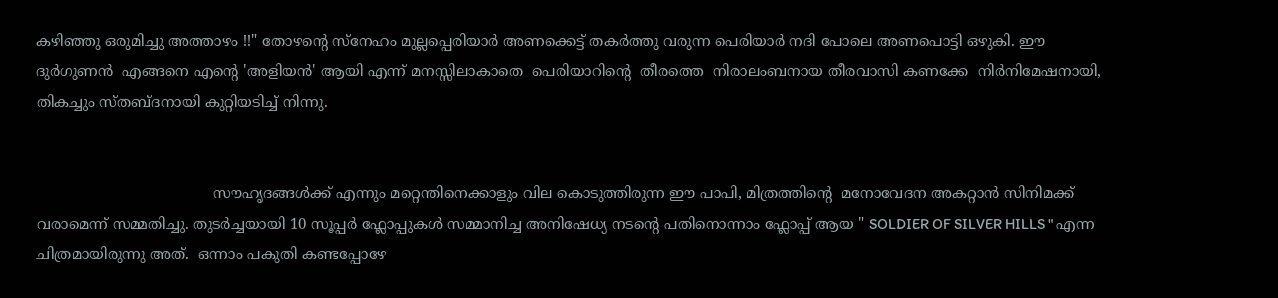കഴിഞ്ഞു ഒരുമിച്ചു അത്താഴം !!" തോഴന്‍റെ സ്നേഹം മുല്ലപ്പെരിയാര്‍ അണക്കെട്ട് തകര്‍ത്തു വരുന്ന പെരിയാര്‍ നദി പോലെ അണപൊട്ടി ഒഴുകി. ഈ  ദുര്‍ഗുണന്‍  എങ്ങനെ എന്‍റെ 'അളിയന്‍' ആയി എന്ന് മനസ്സിലാകാതെ  പെരിയാറിന്‍റെ  തീരത്തെ  നിരാലംബനായ തീരവാസി കണക്കേ  നിര്‍നിമേഷനായി, തികച്ചും സ്തബ്ദനായി കുറ്റിയടിച്ച് നിന്നു.


                                      സൗഹൃദങ്ങള്‍ക്ക് എന്നും മറ്റെന്തിനെക്കാളും വില കൊടുത്തിരുന്ന ഈ പാപി, മിത്രത്തിന്‍റെ  മനോവേദന അകറ്റാന്‍ സിനിമക്ക് വരാമെന്ന് സമ്മതിച്ചു. തുടര്‍ച്ചയായി 10 സൂപ്പര്‍ ഫ്ലോപ്പുകള്‍ സമ്മാനിച്ച അനിഷേധ്യ നടന്‍റെ പതിനൊന്നാം ഫ്ലോപ്പ് ആയ " SOLDIER OF SILVER HILLS " എന്ന ചിത്രമായിരുന്നു അത്.  ഒന്നാം പകുതി കണ്ടപ്പോഴേ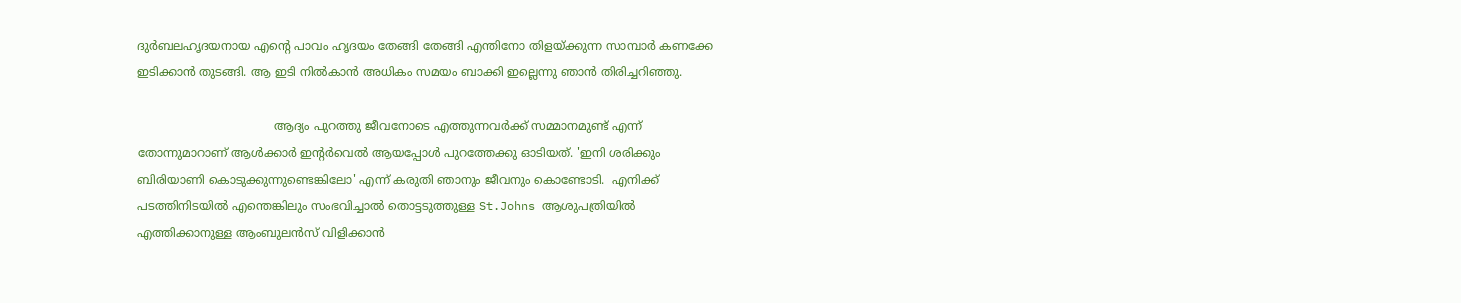ദുര്‍ബലഹൃദയനായ എന്‍റെ പാവം ഹൃദയം തേങ്ങി തേങ്ങി എന്തിനോ തിളയ്ക്കുന്ന സാമ്പാര്‍ കണക്കേ ഇടിക്കാന്‍ തുടങ്ങി. ആ ഇടി നില്‍കാന്‍ അധികം സമയം ബാക്കി ഇല്ലെന്നു ഞാന്‍ തിരിച്ചറിഞ്ഞു.

                                     ആദ്യം പുറത്തു ജീവനോടെ എത്തുന്നവര്‍ക്ക് സമ്മാനമുണ്ട് എന്ന് തോന്നുമാറാണ് ആള്‍ക്കാര്‍ ഇന്‍റര്‍വെല്‍ ആയപ്പോള്‍ പുറത്തേക്കു ഓടിയത്. 'ഇനി ശരിക്കും ബിരിയാണി കൊടുക്കുന്നുണ്ടെങ്കിലോ' എന്ന് കരുതി ഞാനും ജീവനും കൊണ്ടോടി.  എനിക്ക് പടത്തിനിടയില്‍ എന്തെങ്കിലും സംഭവിച്ചാല്‍ തൊട്ടടുത്തുള്ള St.Johns ആശുപത്രിയില്‍ എത്തിക്കാനുള്ള ആംബുലന്‍സ് വിളിക്കാന്‍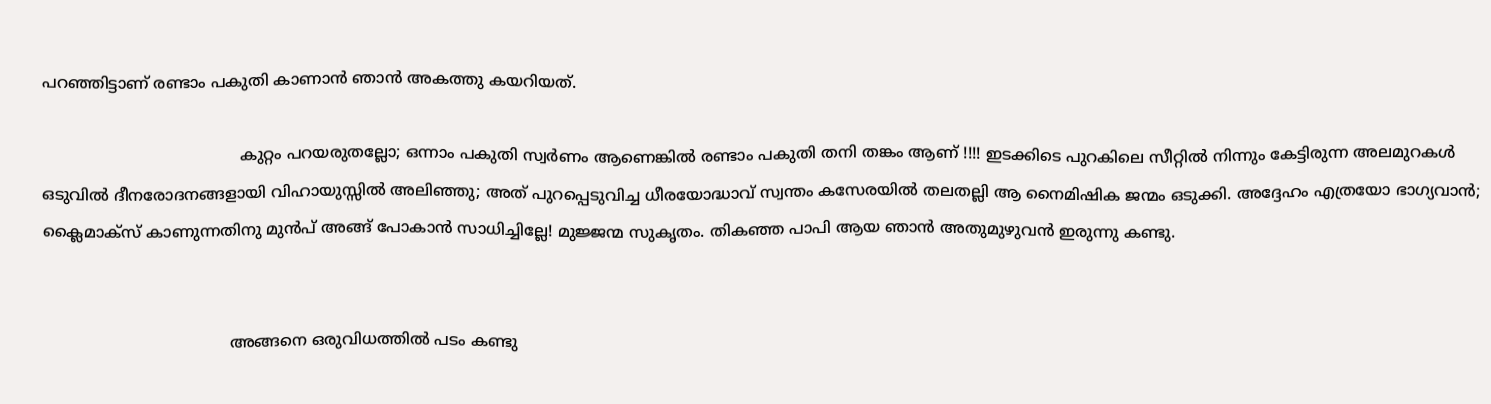പറഞ്ഞിട്ടാണ് രണ്ടാം പകുതി കാണാന്‍ ഞാന്‍ അകത്തു കയറിയത്.

                                        കുറ്റം പറയരുതല്ലോ; ഒന്നാം പകുതി സ്വര്‍ണം ആണെങ്കില്‍ രണ്ടാം പകുതി തനി തങ്കം ആണ് !!!! ഇടക്കിടെ പുറകിലെ സീറ്റില്‍ നിന്നും കേട്ടിരുന്ന അലമുറകള്‍ ഒടുവില്‍ ദീനരോദനങ്ങളായി വിഹായുസ്സില്‍ അലിഞ്ഞു; അത് പുറപ്പെടുവിച്ച ധീരയോദ്ധാവ് സ്വന്തം കസേരയില്‍ തലതല്ലി ആ നൈമിഷിക ജന്മം ഒടുക്കി. അദ്ദേഹം എത്രയോ ഭാഗ്യവാന്‍; ക്ലൈമാക്സ്‌ കാണുന്നതിനു മുന്‍പ് അങ്ങ് പോകാന്‍ സാധിച്ചില്ലേ! മുജ്ജന്മ സുകൃതം. തികഞ്ഞ പാപി ആയ ഞാന്‍ അതുമുഴുവന്‍ ഇരുന്നു കണ്ടു.


                                      അങ്ങനെ ഒരുവിധത്തില്‍ പടം കണ്ടു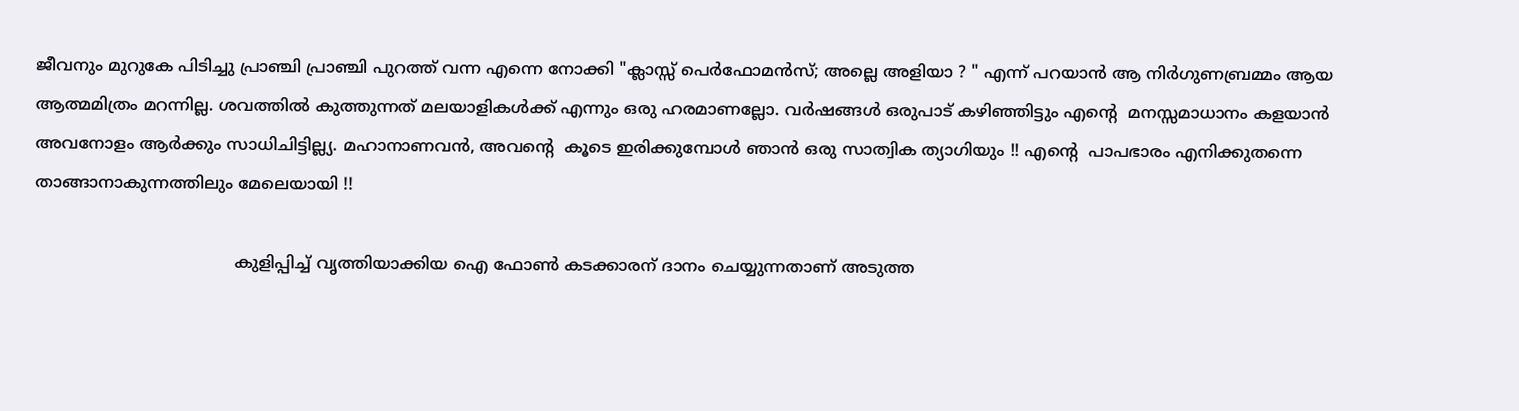ജീവനും മുറുകേ പിടിച്ചു പ്രാഞ്ചി പ്രാഞ്ചി പുറത്ത് വന്ന എന്നെ നോക്കി "ക്ലാസ്സ്‌ പെര്‍ഫോമന്‍സ്; അല്ലെ അളിയാ ? " എന്ന് പറയാന്‍ ആ നിര്‍ഗുണബ്രമ്മം ആയ ആത്മമിത്രം മറന്നില്ല. ശവത്തില്‍ കുത്തുന്നത് മലയാളികള്‍ക്ക് എന്നും ഒരു ഹരമാണല്ലോ. വര്‍ഷങ്ങള്‍ ഒരുപാട് കഴിഞ്ഞിട്ടും എന്‍റെ  മനസ്സമാധാനം കളയാന്‍ അവനോളം ആര്‍ക്കും സാധിചിട്ടില്ല്യ. മഹാനാണവന്‍, അവന്‍റെ  കൂടെ ഇരിക്കുമ്പോള്‍ ഞാന്‍ ഒരു സാത്വിക ത്യാഗിയും !! എന്‍റെ  പാപഭാരം എനിക്കുതന്നെ താങ്ങാനാകുന്നത്തിലും മേലെയായി !!

                                      കുളിപ്പിച്ച് വൃത്തിയാക്കിയ ഐ ഫോണ്‍ കടക്കാരന് ദാനം ചെയ്യുന്നതാണ് അടുത്ത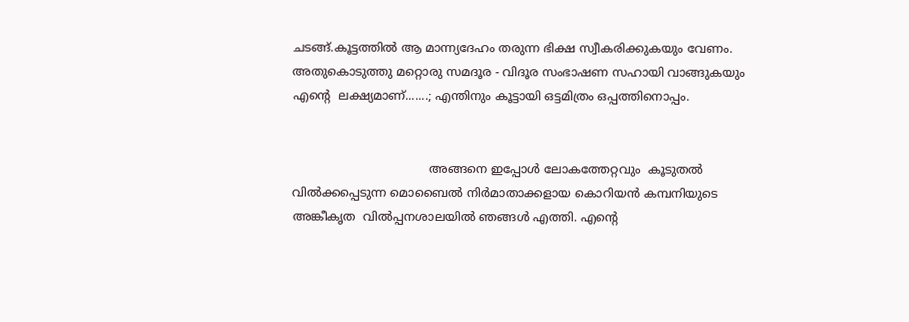ചടങ്ങ്.കൂട്ടത്തില്‍ ആ മാന്ന്യദേഹം തരുന്ന ഭിക്ഷ സ്വീകരിക്കുകയും വേണം. അതുകൊടുത്തു മറ്റൊരു സമദൂര - വിദൂര സംഭാഷണ സഹായി വാങ്ങുകയും എന്‍റെ  ലക്ഷ്യമാണ്‌.......; എന്തിനും കൂട്ടായി ഒട്ടമിത്രം ഒപ്പത്തിനൊപ്പം.


                                     അങ്ങനെ ഇപ്പോള്‍ ലോകത്തേറ്റവും  കൂടുതല്‍ വില്‍ക്കപ്പെടുന്ന മൊബൈല്‍ നിര്‍മാതാക്കളായ കൊറിയന്‍ കമ്പനിയുടെ അങ്കീകൃത  വില്‍പ്പനശാലയില്‍ ഞങ്ങള്‍ എത്തി. എന്‍റെ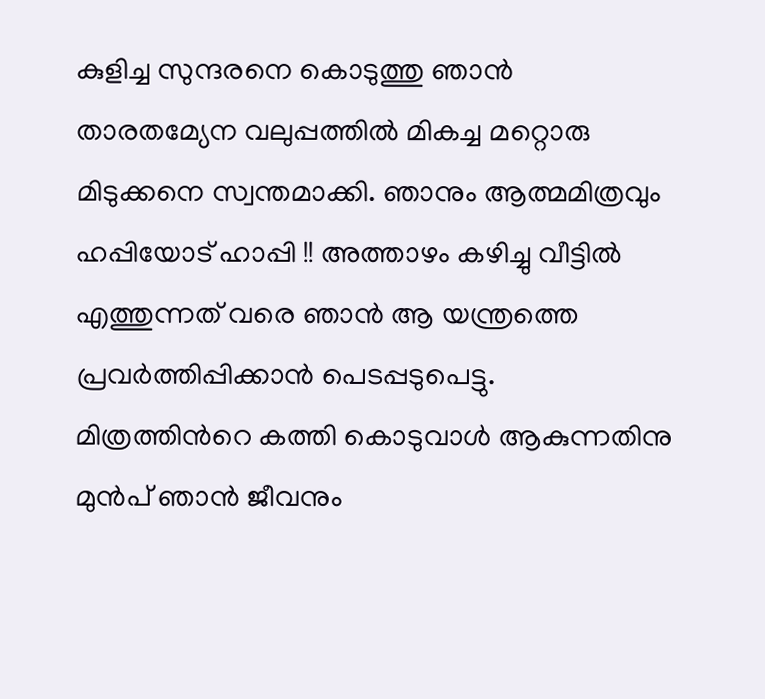കുളിച്ച സുന്ദരനെ കൊടുത്തു ഞാന്‍ താരതമ്യേന വലുപ്പത്തില്‍ മികച്ച മറ്റൊരു മിടുക്കനെ സ്വന്തമാക്കി. ഞാനും ആത്മമിത്രവും ഹപ്പിയോട് ഹാപ്പി !! അത്താഴം കഴിച്ചു വീട്ടില്‍ എത്തുന്നത്‌ വരെ ഞാന്‍ ആ യന്ത്രത്തെ പ്രവര്‍ത്തിപ്പിക്കാന്‍ പെടപ്പടുപെട്ടു. മിത്രത്തിന്‍റെ കത്തി കൊടുവാള്‍ ആകുന്നതിനു മുന്‍പ് ഞാന്‍ ജീവനും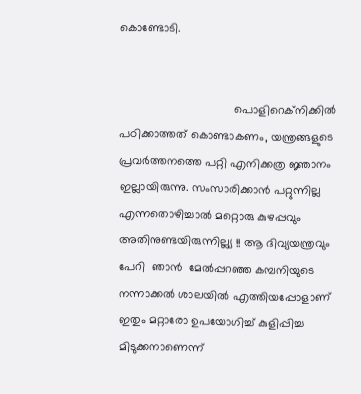കൊണ്ടോടി.


                                   പൊളിറെക്നിക്കില്‍ പഠിക്കാത്തത് കൊണ്ടാകണം, യന്ത്രങ്ങളുടെ പ്രവര്‍ത്തനത്തെ പറ്റി എനിക്കത്ര ജ്ഞാനം ഇല്ലായിരുന്നു. സംസാരിക്കാന്‍ പറ്റുന്നില്ല എന്നതൊഴിച്ചാല്‍ മറ്റൊരു കുഴപ്പവും അതിനുണ്ടയിരുന്നില്ല്യ !! ആ ദിവ്യയന്ത്രവും പേറി  ഞാന്‍  മേല്‍പ്പറഞ്ഞ കമ്പനിയുടെ നന്നാക്കല്‍ ശാലയില്‍ എത്തിയപ്പോളാണ് ഇതും മറ്റാരോ ഉപയോഗിച്ച് കുളിപ്പിച്ച മിടുക്കനാണെന്ന്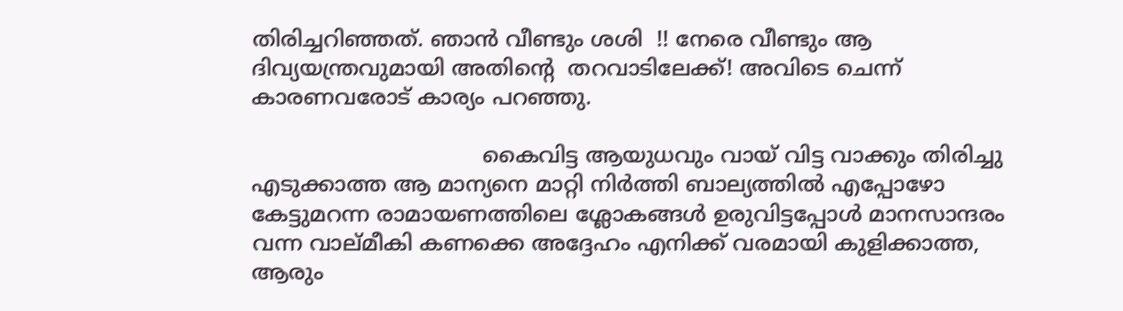തിരിച്ചറിഞ്ഞത്. ഞാന്‍ വീണ്ടും ശശി  !! നേരെ വീണ്ടും ആ  ദിവ്യയന്ത്രവുമായി അതിന്‍റെ  തറവാടിലേക്ക്! അവിടെ ചെന്ന് കാരണവരോട് കാര്യം പറഞ്ഞു.

                                  കൈവിട്ട ആയുധവും വായ്‌ വിട്ട വാക്കും തിരിച്ചു എടുക്കാത്ത ആ മാന്യനെ മാറ്റി നിര്‍ത്തി ബാല്യത്തില്‍ എപ്പോഴോ കേട്ടുമറന്ന രാമായണത്തിലെ ശ്ലോകങ്ങള്‍ ഉരുവിട്ടപ്പോള്‍ മാനസാന്ദരം വന്ന വാല്മീകി കണക്കെ അദ്ദേഹം എനിക്ക് വരമായി കുളിക്കാത്ത, ആരും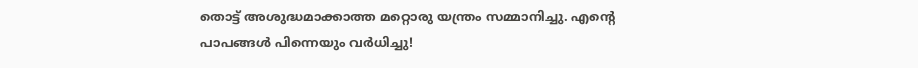തൊട്ട് അശുദ്ധമാക്കാത്ത മറ്റൊരു യന്ത്രം സമ്മാനിച്ചു. എന്‍റെ  പാപങ്ങള്‍ പിന്നെയും വര്‍ധിച്ചു!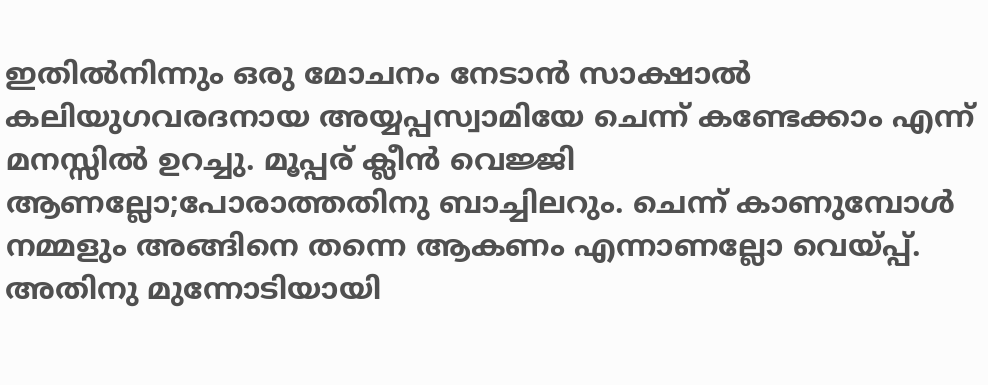ഇതില്‍നിന്നും ഒരു മോചനം നേടാന്‍ സാക്ഷാല്‍ കലിയുഗവരദനായ അയ്യപ്പസ്വാമിയേ ചെന്ന് കണ്ടേക്കാം എന്ന് മനസ്സില്‍ ഉറച്ചു. മൂപ്പര് ക്ലീന്‍ വെജ്ജി ആണല്ലോ;പോരാത്തതിനു ബാച്ചിലറും. ചെന്ന് കാണുമ്പോള്‍ നമ്മളും അങ്ങിനെ തന്നെ ആകണം എന്നാണല്ലോ വെയ്പ്പ്. അതിനു മുന്നോടിയായി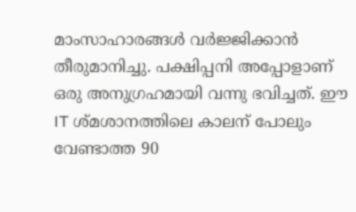മാംസാഹാരങ്ങള്‍ വര്‍ജ്ജിക്കാന്‍ തീരുമാനിച്ചു. പക്ഷിപ്പനി അപ്പോളാണ് ഒരു അനുഗ്രഹമായി വന്നു ഭവിച്ചത്. ഈ IT ശ്മശാനത്തിലെ കാലന് പോലും വേണ്ടാത്ത 90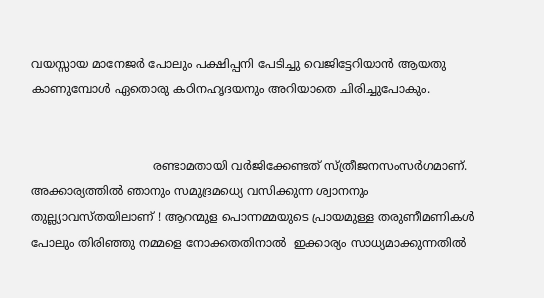വയസ്സായ മാനേജര്‍ പോലും പക്ഷിപ്പനി പേടിച്ചു വെജിട്ടേറിയാന്‍ ആയതു കാണുമ്പോള്‍ ഏതൊരു കഠിനഹൃദയനും അറിയാതെ ചിരിച്ചുപോകും.


                                 രണ്ടാമതായി വര്‍ജിക്കേണ്ടത് സ്ത്രീജനസംസര്‍ഗമാണ്. അക്കാര്യത്തില്‍ ഞാനും സമുദ്രമധ്യെ വസിക്കുന്ന ശ്വാനനും തുല്ല്യാവസ്തയിലാണ് ! ആറന്മുള പൊന്നമ്മയുടെ പ്രായമുള്ള തരുണീമണികള്‍ പോലും തിരിഞ്ഞു നമ്മളെ നോക്കതതിനാല്‍  ഇക്കാര്യം സാധ്യമാക്കുന്നതില്‍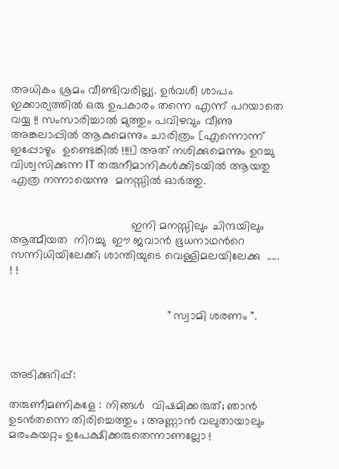അധികം ശ്രമം വീണ്ടിവരില്ല്യ. ഉര്‍വശീ ശാപം ഇക്കാര്യത്തില്‍ ഒരു ഉപകാരം തന്നെ എന്ന് പറയാതെ വയ്യ !! സംസാരിച്ചാല്‍ മുത്തും പവിഴവും വീണു അങ്കലാപ്പില്‍ ആകുമെന്നും ചാരിത്രം [എന്നൊന്ന്  ഇപ്പോഴും  ഉണ്ടെങ്കില്‍ !!!!] അത് നശിക്കുമെന്നും ഉറച്ചു വിശ്വസിക്കുന്ന IT തരുനീമാനികള്‍ക്കിടയില്‍ ആയതു എത്ര നന്നായെന്നു  മനസ്സില്‍ ഓര്‍ത്തു.


                                     ഇനി മനസ്സിലും ചിന്ദയിലും ആത്മീയത  നിറച്ചു  ഈ ജവാന്‍ ഭൂധനാഥന്‍റെ സന്നിധിയിലേക്ക്; ശാന്തിയുടെ വെള്ളിമലയിലേക്കു  ..... ! !


                                                " സ്വാമി ശരണം ".



അടിക്കുറിപ്പ്:

തരുണീമണികളേ : നിങ്ങള്‍  വിഷമിക്കരുത്; ഞാന്‍ ഉടന്‍തന്നെ തിരിച്ചെത്തും ; അണ്ണാന്‍ വലുതായാലും മരംകയറ്റം ഉപേക്ഷിക്കരുതെന്നാണല്ലോ !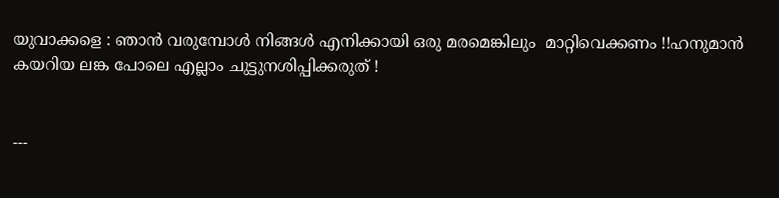യുവാക്കളെ : ഞാന്‍ വരുമ്പോള്‍ നിങ്ങള്‍ എനിക്കായി ഒരു മരമെങ്കിലും  മാറ്റിവെക്കണം !!ഹനുമാന്‍ കയറിയ ലങ്ക പോലെ എല്ലാം ചുട്ടുനശിപ്പിക്കരുത് !


---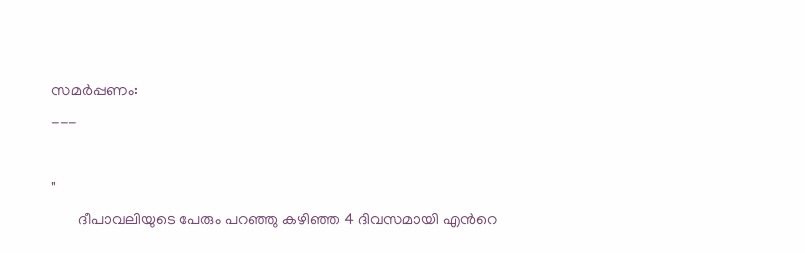സമര്‍പ്പണം:
---

"
       ദീപാവലിയുടെ പേരും പറഞ്ഞു കഴിഞ്ഞ 4 ദിവസമായി എന്‍റെ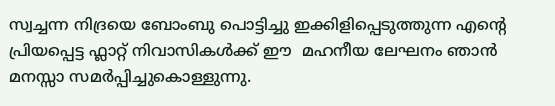സ്വച്ചന്ന നിദ്രയെ ബോംബു പൊട്ടിച്ചു ഇക്കിളിപ്പെടുത്തുന്ന എന്‍റെ  പ്രിയപ്പെട്ട ഫ്ലാറ്റ് നിവാസികള്‍ക്ക് ഈ  മഹനീയ ലേഘനം ഞാന്‍ മനസ്സാ സമര്‍പ്പിച്ചുകൊള്ളുന്നു.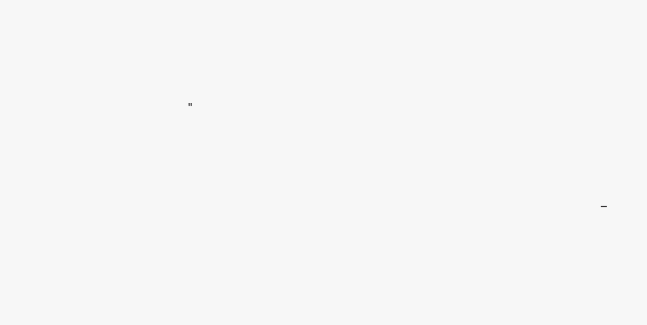"




                                                                                                       -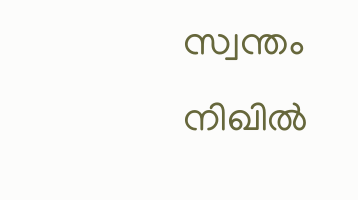സ്വന്തം നിഖില്‍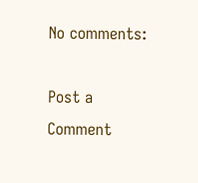No comments:

Post a Comment